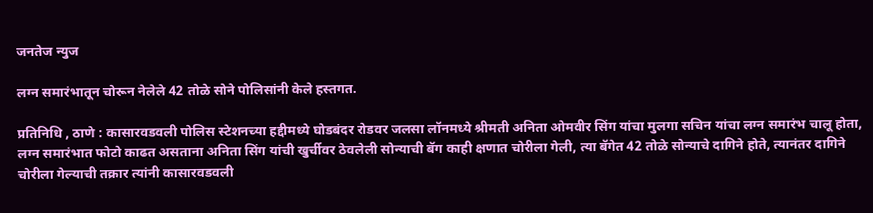जनतेज न्युज

लग्न समारंभातून चोरून नेलेले 42 तोळे सोने पोलिसांनी केले हस्तगत.

प्रतिनिधि , ठाणे : कासारवडवली पोलिस स्टेशनच्या हद्दीमध्ये घोडबंदर रोडवर जलसा लॉनमध्ये श्रीमती अनिता ओमवीर सिंग यांचा मुलगा सचिन यांचा लग्न समारंभ चालू होता, लग्न समारंभात फोटो काढत असताना अनिता सिंग यांची खुर्चीवर ठेवलेली सोन्याची बॅग काही क्षणात चोरीला गेली, त्या बॅगेत 42 तोळे सोन्याचे दागिने होते, त्यानंतर दागिने चोरीला गेल्याची तक्रार त्यांनी कासारवडवली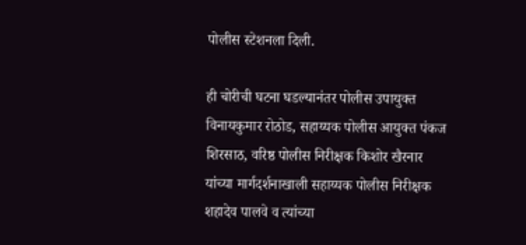पोलीस स्टेशनला दिली.

ही चोरीची घटना घडल्यानंतर पोलीस उपायुक्त विनायकुमार रोठोड, सहाय्यक पोलीस आयुक्त पंकज शिरसाठ, वरिष्ठ पोलीस निरीक्षक किशोर खैरनार यांच्या मार्गदर्शनाखाली सहाय्यक पोलीस निरीक्षक शहादेव पालवे व त्यांच्या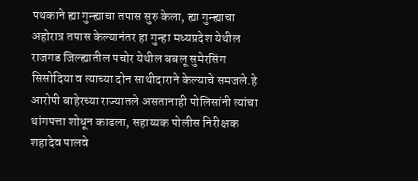पथकाने ह्या गुन्ह्याचा तपास सुरु केला, ह्या गुन्ह्याचा अहोरात्र तपास केल्यानंतर हा गुन्हा मध्यप्रदेश येथील राजगड जिल्ह्यातील पचोर येथील बबलू सुमेरसिंग सिसोदिया व त्याच्या दोन साथीदाराने केल्याचे समजले.हे आरोपी बाहेरच्या राज्यातले असतानाही पोलिसांनी त्यांचा थांगपत्ता शोधून काढला, सहाय्यक पोलीस निरीक्षक शहादेव पालवे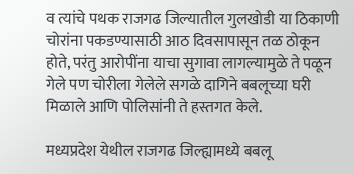व त्यांचे पथक राजगढ जिल्यातील गुलखोडी या ठिकाणी चोरांना पकडण्यासाठी आठ दिवसापासून तळ ठोकून होते, परंतु आरोपींना याचा सुगावा लागल्यामुळे ते पळून गेले पण चोरीला गेलेले सगळे दागिने बबलूच्या घरी मिळाले आणि पोलिसांनी ते हस्तगत केले.

मध्यप्रदेश येथील राजगढ जिल्ह्यामध्ये बबलू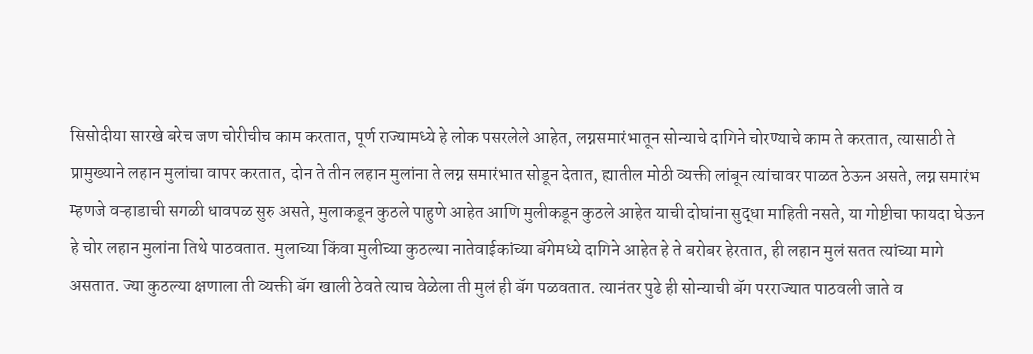सिसोदीया सारखे बरेच जण चोरीचीच काम करतात, पूर्ण राज्यामध्ये हे लोक पसरलेले आहेत, लग्नसमारंभातून सोन्याचे दागिने चोरण्याचे काम ते करतात, त्यासाठी ते प्रामुख्याने लहान मुलांचा वापर करतात, दोन ते तीन लहान मुलांना ते लग्न समारंभात सोडून देतात, ह्यातील मोठी व्यक्ती लांबून त्यांचावर पाळत ठेऊन असते, लग्न समारंभ म्हणजे वऱ्हाडाची सगळी धावपळ सुरु असते, मुलाकडून कुठले पाहुणे आहेत आणि मुलीकडून कुठले आहेत याची दोघांना सुद्धा माहिती नसते, या गोष्टीचा फायदा घेऊन हे चोर लहान मुलांना तिथे पाठवतात. मुलाच्या किंवा मुलीच्या कुठल्या नातेवाईकांच्या बॅगेमध्ये दागिने आहेत हे ते बरोबर हेरतात, ही लहान मुलं सतत त्यांच्या मागे असतात. ज्या कुठल्या क्षणाला ती व्यक्ती बॅग खाली ठेवते त्याच वेळेला ती मुलं ही बॅग पळवतात. त्यानंतर पुढे ही सोन्याची बॅग परराज्यात पाठवली जाते व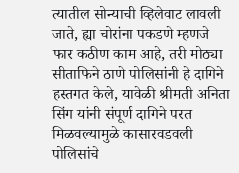त्यातील सोन्याची व्हिलेवाट लावली जाते, ह्या चोरांना पकडणे म्हणजे फार कठीण काम आहे, तरी मोठ्या सीताफिने ठाणे पोलिसांनी हे दागिने हस्तगत केले, यावेळी श्रीमती अनिता सिंग यांनी संपूर्ण दागिने परत मिळवल्यामुळे कासारवडवली पोलिसांचे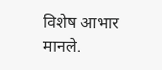विशेष आभार मानले.